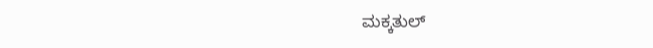ಮಕ್ಕತುಲ್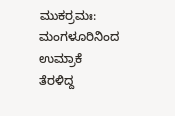ಮುಕರ್ರಮಃ: ಮಂಗಳೂರಿನಿಂದ ಉಮ್ರಾಕೆ ತೆರಳಿದ್ದ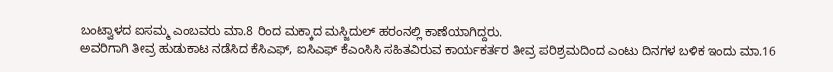ಬಂಟ್ವಾಳದ ಐಸಮ್ಮ ಎಂಬವರು ಮಾ.8 ರಿಂದ ಮಕ್ಕಾದ ಮಸ್ಜಿದುಲ್ ಹರಂನಲ್ಲಿ ಕಾಣೆಯಾಗಿದ್ದರು.
ಅವರಿಗಾಗಿ ತೀವ್ರ ಹುಡುಕಾಟ ನಡೆಸಿದ ಕೆಸಿಎಫ್, ಐಸಿಎಫ್ ಕೆಎಂಸಿಸಿ ಸಹಿತವಿರುವ ಕಾರ್ಯಕರ್ತರ ತೀವ್ರ ಪರಿಶ್ರಮದಿಂದ ಎಂಟು ದಿನಗಳ ಬಳಿಕ ಇಂದು ಮಾ.16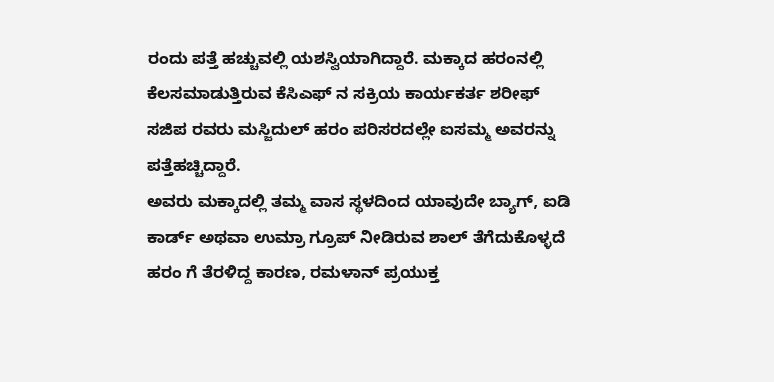ರಂದು ಪತ್ತೆ ಹಚ್ಚುವಲ್ಲಿ ಯಶಸ್ವಿಯಾಗಿದ್ದಾರೆ. ಮಕ್ಕಾದ ಹರಂನಲ್ಲಿ ಕೆಲಸಮಾಡುತ್ತಿರುವ ಕೆಸಿಎಫ್ ನ ಸಕ್ರಿಯ ಕಾರ್ಯಕರ್ತ ಶರೀಫ್ ಸಜಿಪ ರವರು ಮಸ್ಜಿದುಲ್ ಹರಂ ಪರಿಸರದಲ್ಲೇ ಐಸಮ್ಮ ಅವರನ್ನು ಪತ್ತೆಹಚ್ಚಿದ್ದಾರೆ.
ಅವರು ಮಕ್ಕಾದಲ್ಲಿ ತಮ್ಮ ವಾಸ ಸ್ಥಳದಿಂದ ಯಾವುದೇ ಬ್ಯಾಗ್, ಐಡಿ ಕಾರ್ಡ್ ಅಥವಾ ಉಮ್ರಾ ಗ್ರೂಪ್ ನೀಡಿರುವ ಶಾಲ್ ತೆಗೆದುಕೊಳ್ಳದೆ ಹರಂ ಗೆ ತೆರಳಿದ್ದ ಕಾರಣ, ರಮಳಾನ್ ಪ್ರಯುಕ್ತ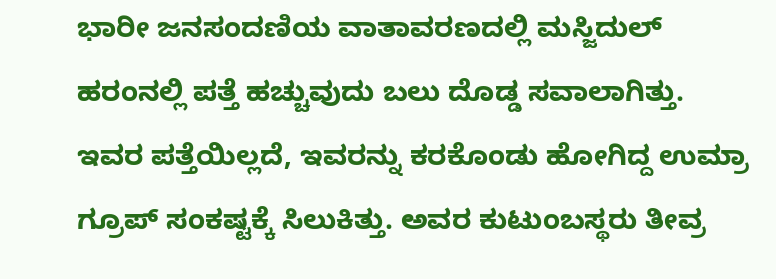ಭಾರೀ ಜನಸಂದಣಿಯ ವಾತಾವರಣದಲ್ಲಿ ಮಸ್ಜಿದುಲ್ ಹರಂನಲ್ಲಿ ಪತ್ತೆ ಹಚ್ಚುವುದು ಬಲು ದೊಡ್ಡ ಸವಾಲಾಗಿತ್ತು.
ಇವರ ಪತ್ತೆಯಿಲ್ಲದೆ, ಇವರನ್ನು ಕರಕೊಂಡು ಹೋಗಿದ್ದ ಉಮ್ರಾ ಗ್ರೂಪ್ ಸಂಕಷ್ಟಕ್ಕೆ ಸಿಲುಕಿತ್ತು. ಅವರ ಕುಟುಂಬಸ್ಥರು ತೀವ್ರ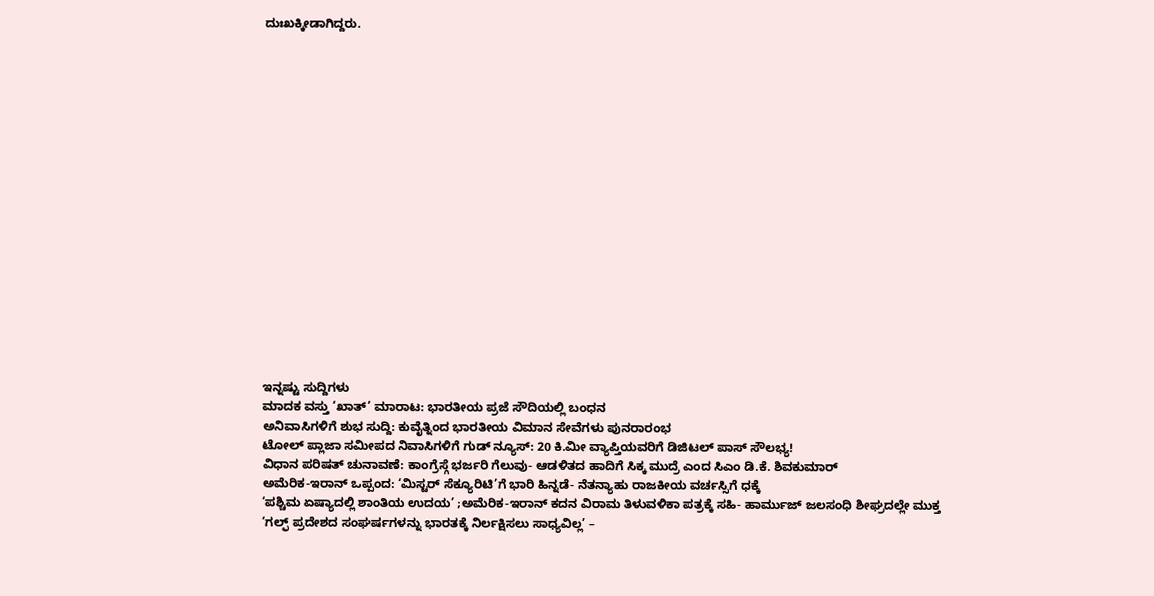ದುಃಖಕ್ಕೀಡಾಗಿದ್ದರು.


















ಇನ್ನಷ್ಟು ಸುದ್ದಿಗಳು
ಮಾದಕ ವಸ್ತು ‘ಖಾತ್’ ಮಾರಾಟ: ಭಾರತೀಯ ಪ್ರಜೆ ಸೌದಿಯಲ್ಲಿ ಬಂಧನ
ಅನಿವಾಸಿಗಳಿಗೆ ಶುಭ ಸುದ್ದಿ: ಕುವೈತ್ನಿಂದ ಭಾರತೀಯ ವಿಮಾನ ಸೇವೆಗಳು ಪುನರಾರಂಭ
ಟೋಲ್ ಪ್ಲಾಜಾ ಸಮೀಪದ ನಿವಾಸಿಗಳಿಗೆ ಗುಡ್ ನ್ಯೂಸ್: 20 ಕಿ.ಮೀ ವ್ಯಾಪ್ತಿಯವರಿಗೆ ಡಿಜಿಟಲ್ ಪಾಸ್ ಸೌಲಭ್ಯ!
ವಿಧಾನ ಪರಿಷತ್ ಚುನಾವಣೆ: ಕಾಂಗ್ರೆಸ್ಗೆ ಭರ್ಜರಿ ಗೆಲುವು- ಆಡಳಿತದ ಹಾದಿಗೆ ಸಿಕ್ಕ ಮುದ್ರೆ ಎಂದ ಸಿಎಂ ಡಿ.ಕೆ. ಶಿವಕುಮಾರ್
ಅಮೆರಿಕ-ಇರಾನ್ ಒಪ್ಪಂದ: ‘ಮಿಸ್ಟರ್ ಸೆಕ್ಯೂರಿಟಿ’ಗೆ ಭಾರಿ ಹಿನ್ನಡೆ- ನೆತನ್ಯಾಹು ರಾಜಕೀಯ ವರ್ಚಸ್ಸಿಗೆ ಧಕ್ಕೆ
‘ಪಶ್ಚಿಮ ಏಷ್ಯಾದಲ್ಲಿ ಶಾಂತಿಯ ಉದಯ’ ;ಅಮೆರಿಕ-ಇರಾನ್ ಕದನ ವಿರಾಮ ತಿಳುವಳಿಕಾ ಪತ್ರಕ್ಕೆ ಸಹಿ- ಹಾರ್ಮುಜ್ ಜಲಸಂಧಿ ಶೀಘ್ರದಲ್ಲೇ ಮುಕ್ತ
‘ಗಲ್ಫ್ ಪ್ರದೇಶದ ಸಂಘರ್ಷಗಳನ್ನು ಭಾರತಕ್ಕೆ ನಿರ್ಲಕ್ಷಿಸಲು ಸಾಧ್ಯವಿಲ್ಲ’ –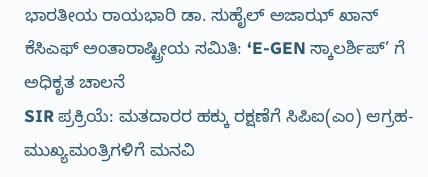ಭಾರತೀಯ ರಾಯಭಾರಿ ಡಾ. ಸುಹೈಲ್ ಅಜಾಝ್ ಖಾನ್
ಕೆಸಿಎಫ್ ಅಂತಾರಾಷ್ಟ್ರೀಯ ಸಮಿತಿ: ‘E-GEN ಸ್ಕಾಲರ್ಶಿಪ್’ ಗೆ ಅಧಿಕೃತ ಚಾಲನೆ
SIR ಪ್ರಕ್ರಿಯೆ: ಮತದಾರರ ಹಕ್ಕು ರಕ್ಷಣೆಗೆ ಸಿಪಿಐ(ಎಂ) ಆಗ್ರಹ- ಮುಖ್ಯಮಂತ್ರಿಗಳಿಗೆ ಮನವಿ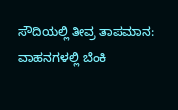ಸೌದಿಯಲ್ಲಿ ತೀವ್ರ ತಾಪಮಾನ: ವಾಹನಗಳಲ್ಲಿ ಬೆಂಕಿ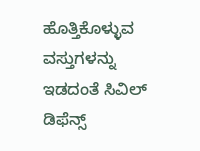ಹೊತ್ತಿಕೊಳ್ಳುವ ವಸ್ತುಗಳನ್ನು ಇಡದಂತೆ ಸಿವಿಲ್ ಡಿಫೆನ್ಸ್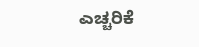ಎಚ್ಚರಿಕೆ